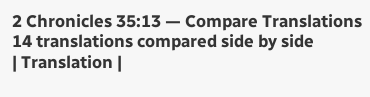2 Chronicles 35:13 — Compare Translations
14 translations compared side by side
| Translation |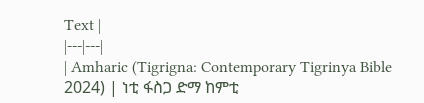Text |
|---|---|
| Amharic (Tigrigna: Contemporary Tigrinya Bible 2024) | ነቲ ፋስጋ ድማ ከምቲ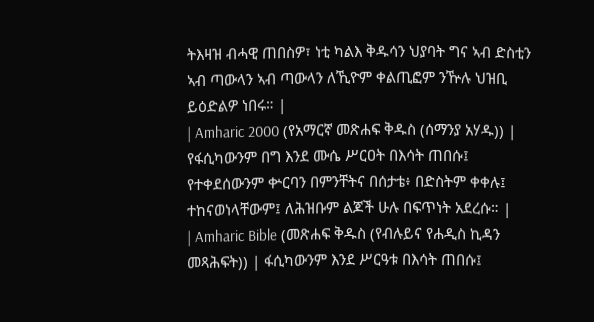ትእዛዝ ብሓዊ ጠበስዎ፣ ነቲ ካልእ ቅዱሳን ህያባት ግና ኣብ ድስቲን ኣብ ጣውላን ኣብ ጣውላን ለኺዮም ቀልጢፎም ንዅሉ ህዝቢ ይዕድልዎ ነበሩ። |
| Amharic 2000 (የአማርኛ መጽሐፍ ቅዱስ (ሰማንያ አሃዱ)) | የፋሲካውንም በግ እንደ ሙሴ ሥርዐት በእሳት ጠበሱ፤ የተቀደሰውንም ቍርባን በምንቸትና በሰታቴ፥ በድስትም ቀቀሉ፤ ተከናወነላቸውም፤ ለሕዝቡም ልጆች ሁሉ በፍጥነት አደረሱ። |
| Amharic Bible (መጽሐፍ ቅዱስ (የብሉይና የሐዲስ ኪዳን መጻሕፍት)) | ፋሲካውንም እንደ ሥርዓቱ በእሳት ጠበሱ፤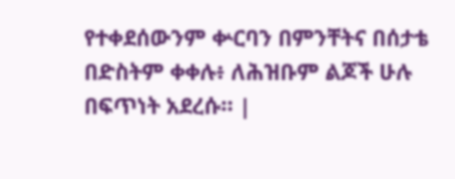የተቀደሰውንም ቍርባን በምንቸትና በሰታቴ በድስትም ቀቀሉ፥ ለሕዝቡም ልጆች ሁሉ በፍጥነት አደረሱ። |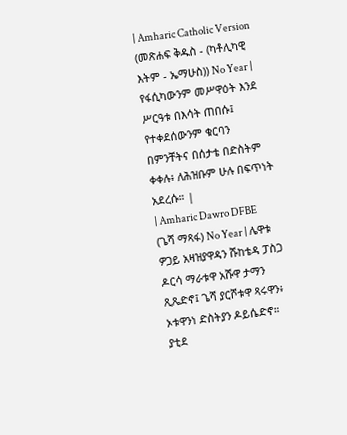| Amharic Catholic Version (መጽሐፍ ቅዱስ - (ካቶሊካዊ እትም - ኤማሁስ)) No Year | የፋሲካውንም መሥዋዕት እንደ ሥርዓቱ በእሳት ጠበሱ፤ የተቀደሰውንም ቁርባን በምንቸትና በሰታቴ በድስትም ቀቀሉ፥ ለሕዝቡም ሁሉ በፍጥነት አደረሱ። |
| Amharic Dawro DFBE (ጌሻ ማጻፋ) No Year | ሌዋቱ ዎጋይ አዛዝያዋዳን ሹከቴዳ ፓስጋ ዶርሳ ማራቱዋ አሹዋ ታማን ጺጼድኖ፤ ጌሻ ያርሾቱዋ ጻሩዋን፥ ኦቱዋንነ ድስትያን ዶይሴድኖ። ያቲደ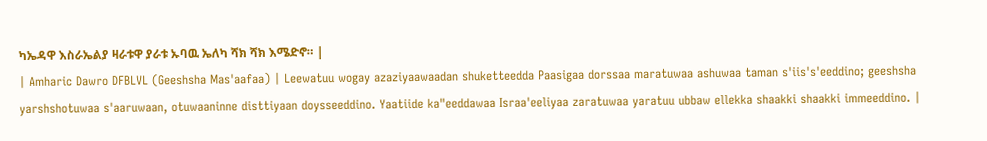ካኤዳዋ እስራኤልያ ዛራቱዋ ያራቱ ኡባዉ ኤለካ ሻክ ሻክ እሜድኖ። |
| Amharic Dawro DFBLVL (Geeshsha Mas'aafaa) | Leewatuu wogay azaziyaawaadan shuketteedda Paasigaa dorssaa maratuwaa ashuwaa taman s'iis's'eeddino; geeshsha yarshshotuwaa s'aaruwaan, otuwaaninne disttiyaan doysseeddino. Yaatiide ka"eeddawaa Israa'eeliyaa zaratuwaa yaratuu ubbaw ellekka shaakki shaakki immeeddino. |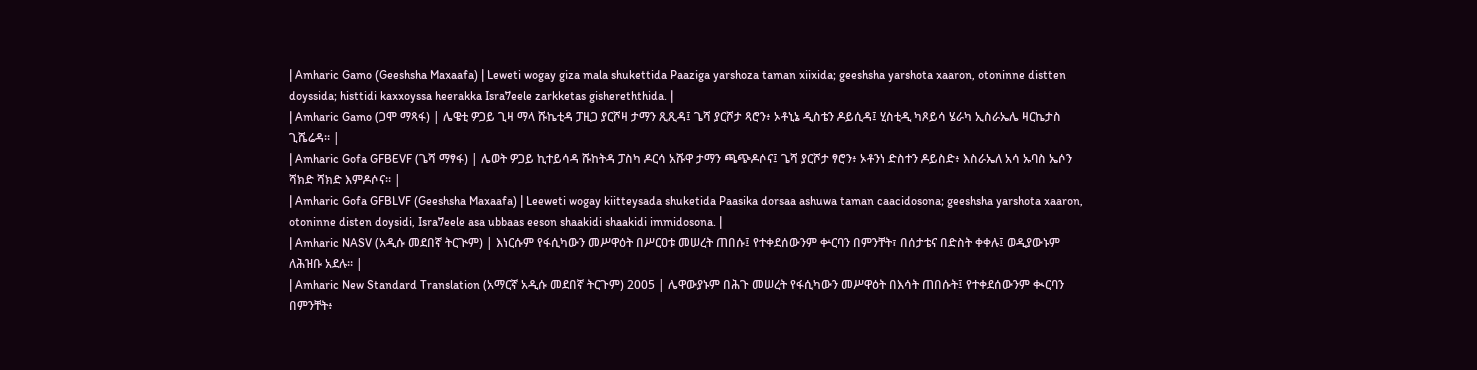| Amharic Gamo (Geeshsha Maxaafa) | Leweti wogay giza mala shukettida Paaziga yarshoza taman xiixida; geeshsha yarshota xaaron, otoninne distten doyssida; histtidi kaxxoyssa heerakka Isra7eele zarkketas gishereththida. |
| Amharic Gamo (ጋሞ ማጻፋ) | ሌዌቲ ዎጋይ ጊዛ ማላ ሹኬቲዳ ፓዚጋ ያርሾዛ ታማን ጺጺዳ፤ ጌሻ ያርሾታ ጻሮን፥ ኦቶኒኔ ዲስቴን ዶይሲዳ፤ ሂስቲዲ ካጾይሳ ሄራካ ኢስራኤሌ ዛርኬታስ ጊሼሬዳ። |
| Amharic Gofa GFBEVF (ጌሻ ማፃፋ) | ሌወት ዎጋይ ኪተይሳዳ ሹከትዳ ፓስካ ዶርሳ አሹዋ ታማን ጫጭዶሶና፤ ጌሻ ያርሾታ ፃሮን፥ ኦቶንነ ድስተን ዶይስድ፥ እስራኤለ አሳ ኡባስ ኤሶን ሻክድ ሻክድ እምዶሶና። |
| Amharic Gofa GFBLVF (Geeshsha Maxaafa) | Leeweti wogay kiitteysada shuketida Paasika dorsaa ashuwa taman caacidosona; geeshsha yarshota xaaron, otoninne disten doysidi, Isra7eele asa ubbaas eeson shaakidi shaakidi immidosona. |
| Amharic NASV (አዲሱ መደበኛ ትርጒም) | እነርሱም የፋሲካውን መሥዋዕት በሥርዐቱ መሠረት ጠበሱ፤ የተቀደሰውንም ቍርባን በምንቸት፣ በሰታቴና በድስት ቀቀሉ፤ ወዲያውኑም ለሕዝቡ አደሉ። |
| Amharic New Standard Translation (አማርኛ አዲሱ መደበኛ ትርጉም) 2005 | ሌዋውያኑም በሕጉ መሠረት የፋሲካውን መሥዋዕት በእሳት ጠበሱት፤ የተቀደሰውንም ቊርባን በምንቸት፥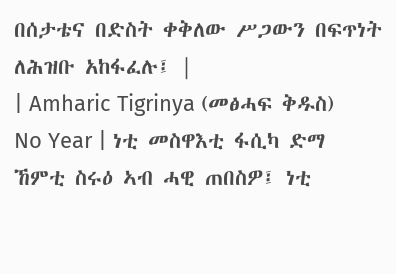በሰታቴና በድስት ቀቅለው ሥጋውን በፍጥነት ለሕዝቡ አከፋፈሉ፤ |
| Amharic Tigrinya (መፅሓፍ ቅዱስ) No Year | ነቲ መስዋእቲ ፋሲካ ድማ ኸምቲ ስሩዕ ኣብ ሓዊ ጠበስዎ፤ ነቲ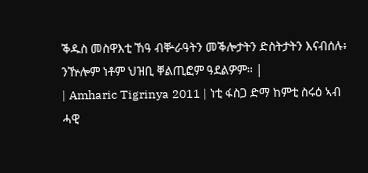ቕዱስ መስዋእቲ ኸዓ ብቝራዓትን መቕሎታትን ድስትታትን እናብሰሉ፥ ንዅሎም ነቶም ህዝቢ ቐልጢፎም ዓደልዎም። |
| Amharic Tigrinya 2011 | ነቲ ፋስጋ ድማ ከምቲ ስሩዕ ኣብ ሓዊ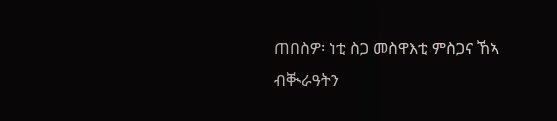ጠበስዎ፡ ነቲ ስጋ መስዋእቲ ምስጋና ኸኣ ብቚራዓትን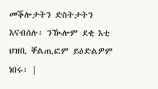መቕሎታትን ድስትታትን እናብሰሉ፡ ንዂሎም ደቂ እቲ ህዝቢ ቐልጢፎም ይዕድልዎም ነበሩ፡ |